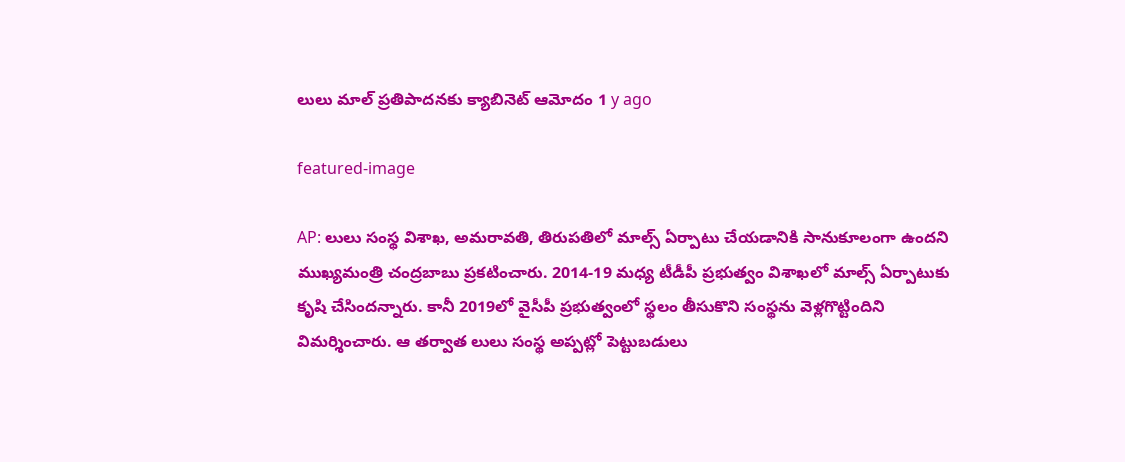లులు మాల్ ప్ర‌తిపాద‌నకు క్యాబినెట్ ఆమోదం 1 y ago

featured-image

AP: లులు సంస్థ విశాఖ, అమరావతి, తిరుపతిలో మాల్స్ ఏర్పాటు చేయడానికి సానుకూలంగా ఉందని ముఖ్యమంత్రి చంద్రబాబు ప్రకటించారు. 2014-19 మధ్య టీడీపీ ప్రభుత్వం విశాఖలో మాల్స్‌ ఏర్పాటుకు కృషి చేసింద‌న్నారు. కానీ 2019లో వైసీపీ ప్రభుత్వంలో స్థలం తీసుకొని సంస్థను వెళ్లగొట్టిందిని విమ‌ర్శించారు. ఆ తర్వాత లులు సంస్థ అప్పట్లో పెట్టుబడులు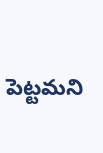పెట్ట‌మ‌ని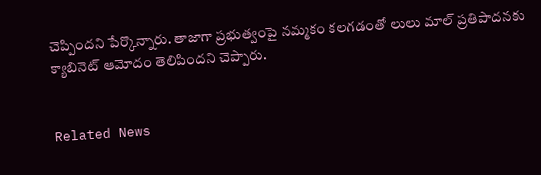చెప్పింద‌ని పేర్కొన్నారు. తాజాగా ప్రభుత్వంపై నమ్మకం కలగడంతో లులు మాల్ ప్రతిపాదనకు క్యాబినెట్ ఆమోదం తెలిపిందని చెప్పారు.


Related News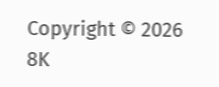Copyright © 2026 8K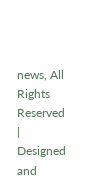news, All Rights Reserved | Designed and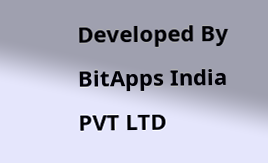Developed By BitApps India PVT LTD